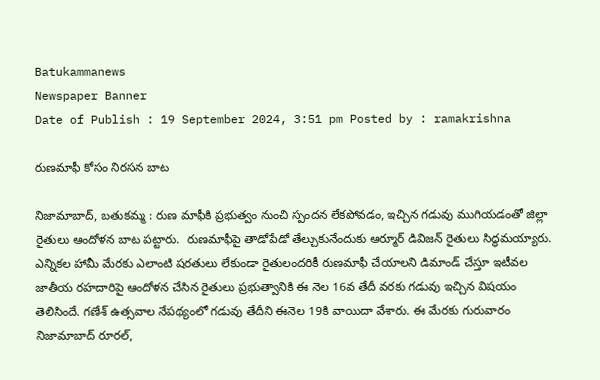Batukammanews
Newspaper Banner
Date of Publish : 19 September 2024, 3:51 pm Posted by : ramakrishna

రుణమాఫీ కోసం నిరసన బాట

నిజామాబాద్, బతుకమ్మ : రుణ మాఫీకి ప్రభుత్వం నుంచి స్పందన లేకపోవడం, ఇచ్చిన గడువు ముగియడంతో జిల్లా రైతులు ఆందోళన బాట పట్టారు.  రుణమాఫీపై తాడోపేడో తేల్చుకునేందుకు ఆర్మూర్ డివిజన్ రైతులు సిద్ధమయ్యారు. ఎన్నికల హామీ మేరకు ఎలాంటి షరతులు లేకుండా రైతులందరికీ రుణమాఫీ చేయాలని డిమాండ్ చేస్తూ ఇటీవల జాతీయ రహదారిపై ఆందోళన చేసిన రైతులు ప్రభుత్వానికి ఈ నెల 16వ తేదీ వరకు గడువు ఇచ్చిన విషయం తెలిసిందే. గణేశ్ ఉత్సవాల నేపథ్యంలో గడువు తేదీని ఈనెల 19కి వాయిదా వేశారు. ఈ మేరకు గురువారం నిజామాబాద్ రూరల్,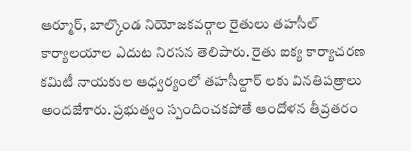ఆర్మూర్, బాల్కొండ నియోజకవర్గాల రైతులు తహసీల్ కార్యాలయాల ఎదుట నిరసన తెలిపారు. రైతు ఐక్య కార్యాచరణ కమిటీ నాయకుల ఆధ్వర్యంలో తహసీల్దార్ లకు వినతిపత్రాలు అందజేశారు. ప్రభుత్వం స్పందించకపోతే ఆందోళన తీవ్రతరం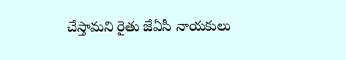చేస్తామని రైతు జేఏసీ నాయకులు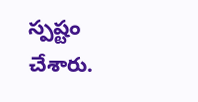స్పష్టం చేశారు.